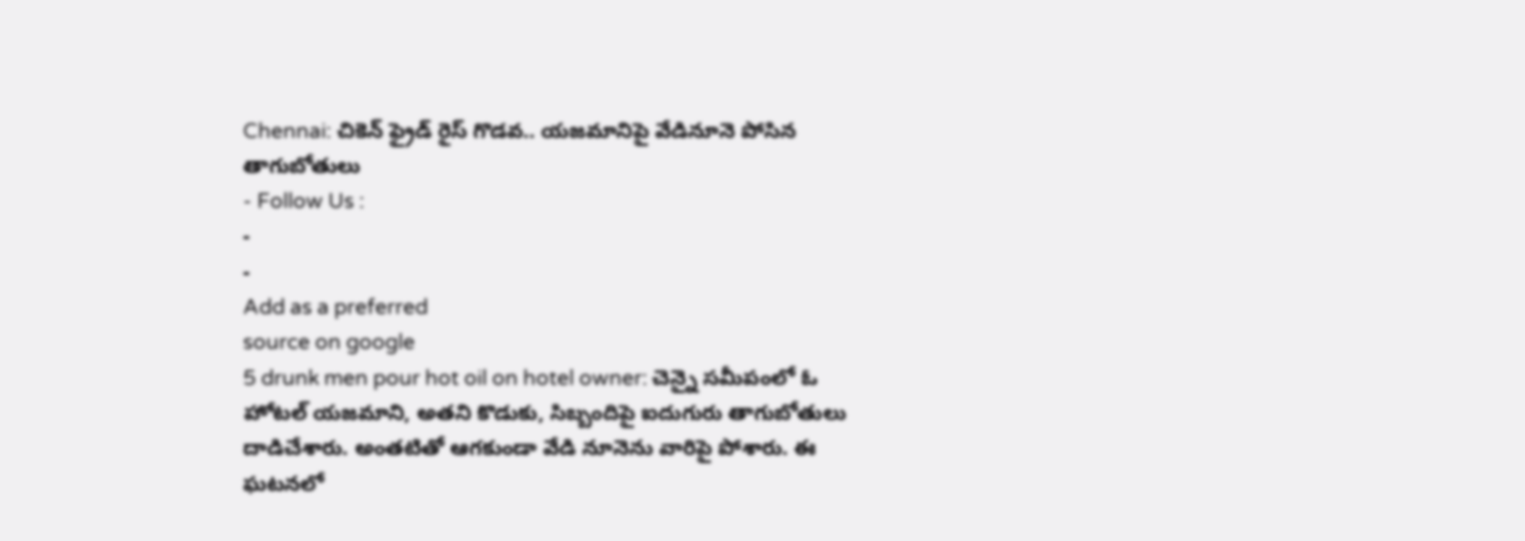Chennai: చికెన్ ఫ్రైడ్ రైస్ గొడవ.. యజమానిపై వేడినూనె పోసిన తాగుబోతులు
- Follow Us :
-
-
Add as a preferred
source on google
5 drunk men pour hot oil on hotel owner: చెన్నై సమీపంలో ఓ హోటల్ యజమాని, అతని కొడుకు, సిబ్బందిపై ఐదుగురు తాగుబోతులు దాడిచేశారు. అంతటితో ఆగకుండా వేడి నూనెను వారిపై పోశారు. ఈ ఘటనలో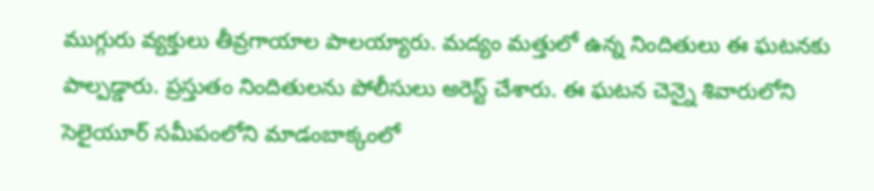ముగ్గురు వ్యక్తులు తీవ్రగాయాల పాలయ్యారు. మద్యం మత్తులో ఉన్న నిందితులు ఈ ఘటనకు పాల్పడ్డారు. ప్రస్తుతం నిందితులను పోలీసులు అరెస్ట్ చేశారు. ఈ ఘటన చెన్నై శివారులోని సెలైయూర్ సమీపంలోని మాడంబాక్కంలో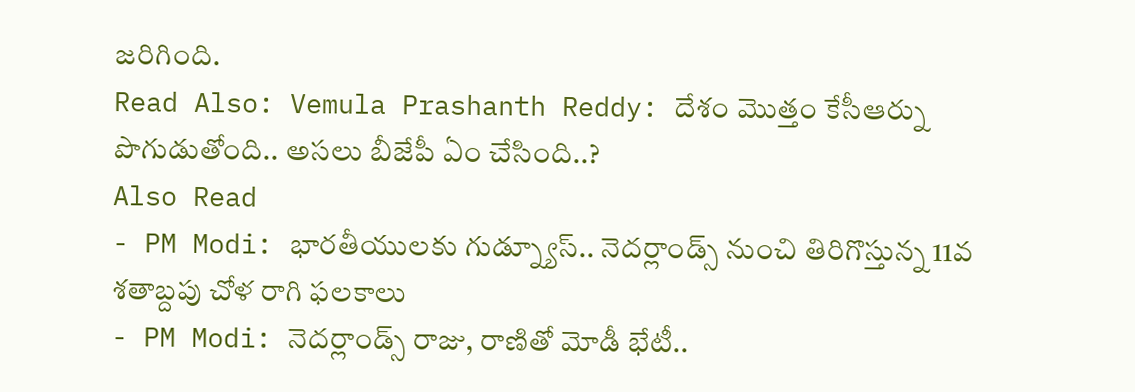జరిగింది.
Read Also: Vemula Prashanth Reddy: దేశం మొత్తం కేసీఆర్ను పొగుడుతోంది.. అసలు బీజేపీ ఏం చేసింది..?
Also Read
- PM Modi: భారతీయులకు గుడ్న్యూస్.. నెదర్లాండ్స్ నుంచి తిరిగొస్తున్న 11వ శతాబ్దపు చోళ రాగి ఫలకాలు
- PM Modi: నెదర్లాండ్స్ రాజు, రాణితో మోడీ భేటీ..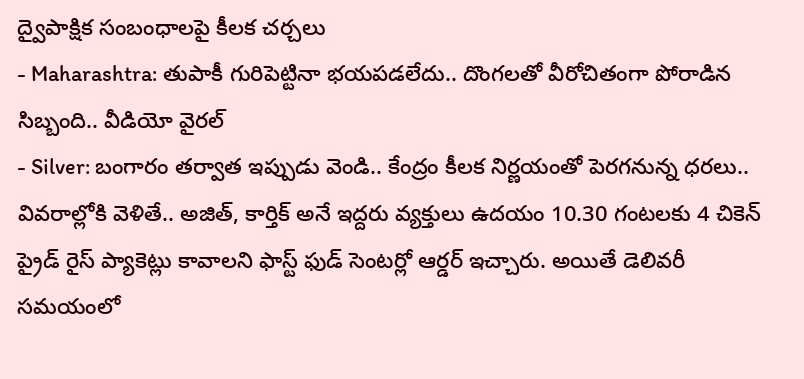ద్వైపాక్షిక సంబంధాలపై కీలక చర్చలు
- Maharashtra: తుపాకీ గురిపెట్టినా భయపడలేదు.. దొంగలతో వీరోచితంగా పోరాడిన సిబ్బంది.. వీడియో వైరల్
- Silver: బంగారం తర్వాత ఇప్పుడు వెండి.. కేంద్రం కీలక నిర్ణయంతో పెరగనున్న ధరలు..
వివరాల్లోకి వెళితే.. అజిత్, కార్తిక్ అనే ఇద్దరు వ్యక్తులు ఉదయం 10.30 గంటలకు 4 చికెన్ ప్రైడ్ రైస్ ప్యాకెట్లు కావాలని ఫాస్ట్ ఫుడ్ సెంటర్లో ఆర్డర్ ఇచ్చారు. అయితే డెలివరీ సమయంలో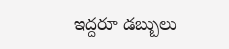ఇద్దరూ డబ్బులు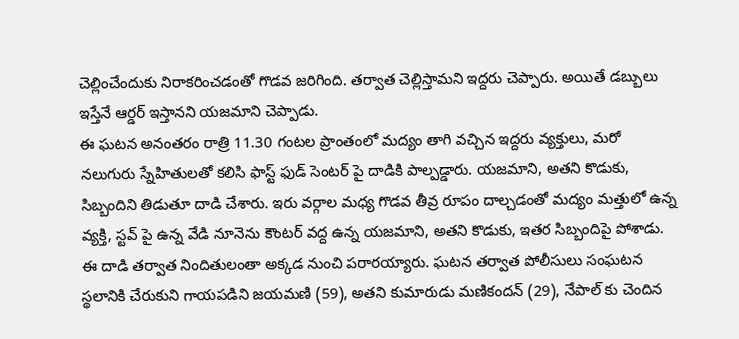చెల్లించేందుకు నిరాకరించడంతో గొడవ జరిగింది. తర్వాత చెల్లిస్తామని ఇద్దరు చెప్పారు. అయితే డబ్బులు ఇస్తేనే ఆర్డర్ ఇస్తానని యజమాని చెప్పాడు.
ఈ ఘటన అనంతరం రాత్రి 11.30 గంటల ప్రాంతంలో మద్యం తాగి వచ్చిన ఇద్దరు వ్యక్తులు, మరో నలుగురు స్నేహితులతో కలిసి ఫాస్ట్ ఫుడ్ సెంటర్ పై దాడికి పాల్పడ్డారు. యజమాని, అతని కొడుకు, సిబ్బందిని తిడుతూ దాడి చేశారు. ఇరు వర్గాల మధ్య గొడవ తీవ్ర రూపం దాల్చడంతో మద్యం మత్తులో ఉన్న వ్యక్తి, స్టవ్ పై ఉన్న వేడి నూనెను కౌంటర్ వద్ద ఉన్న యజమాని, అతని కొడుకు, ఇతర సిబ్బందిపై పోశాడు. ఈ దాడి తర్వాత నిందితులంతా అక్కడ నుంచి పరారయ్యారు. ఘటన తర్వాత పోలీసులు సంఘటన స్థలానికి చేరుకుని గాయపడిని జయమణి (59), అతని కుమారుడు మణికందన్ (29), నేపాల్ కు చెందిన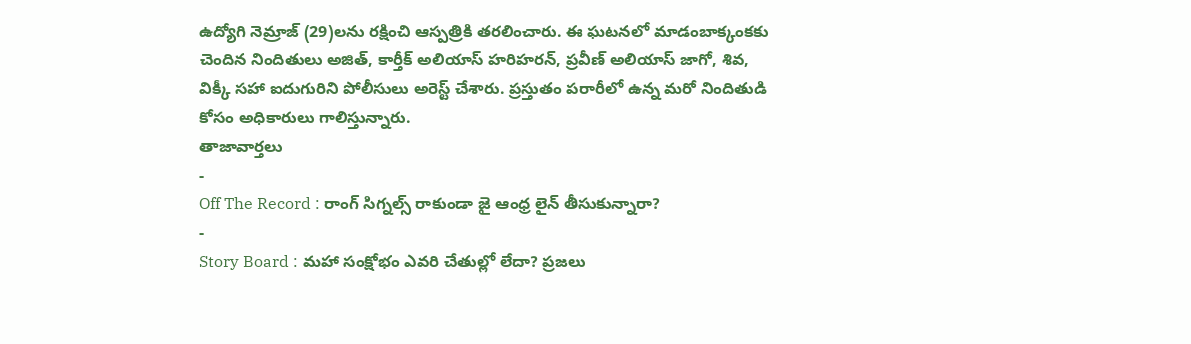ఉద్యోగి నెమ్రాజ్ (29)లను రక్షించి ఆస్పత్రికి తరలించారు. ఈ ఘటనలో మాడంబాక్కంకకు చెందిన నిందితులు అజిత్, కార్తీక్ అలియాస్ హరిహరన్, ప్రవీణ్ అలియాస్ జాగో, శివ, విక్కీ సహా ఐదుగురిని పోలీసులు అరెస్ట్ చేశారు. ప్రస్తుతం పరారీలో ఉన్న మరో నిందితుడి కోసం అధికారులు గాలిస్తున్నారు.
తాజావార్తలు
-
Off The Record : రాంగ్ సిగ్నల్స్ రాకుండా జై ఆంధ్ర లైన్ తీసుకున్నారా?
-
Story Board : మహా సంక్షోభం ఎవరి చేతుల్లో లేదా? ప్రజలు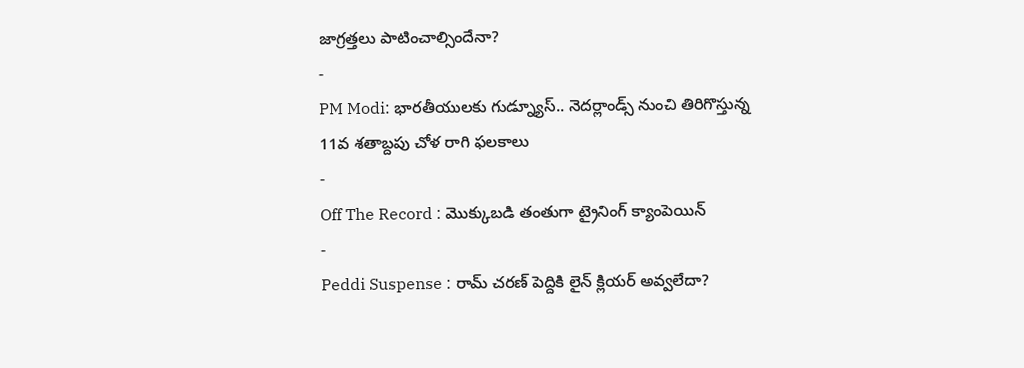జాగ్రత్తలు పాటించాల్సిందేనా?
-
PM Modi: భారతీయులకు గుడ్న్యూస్.. నెదర్లాండ్స్ నుంచి తిరిగొస్తున్న 11వ శతాబ్దపు చోళ రాగి ఫలకాలు
-
Off The Record : మొక్కుబడి తంతుగా ట్రైనింగ్ క్యాంపెయిన్
-
Peddi Suspense : రామ్ చరణ్ పెద్దికి లైన్ క్లియర్ అవ్వలేదా?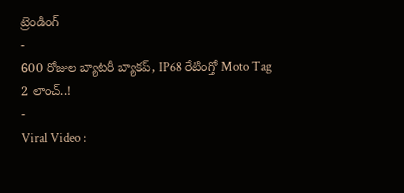ట్రెండింగ్
-
600 రోజుల బ్యాటరీ బ్యాకప్, IP68 రేటింగ్తో Moto Tag 2 లాంచ్..!
-
Viral Video :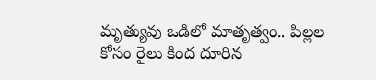మృత్యువు ఒడిలో మాతృత్వం.. పిల్లల కోసం రైలు కింద దూరిన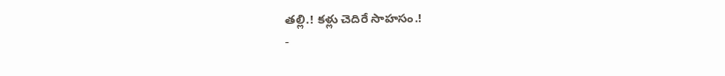తల్లి.! కళ్లు చెదిరే సాహసం.!
-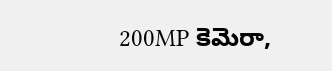200MP కెమెరా,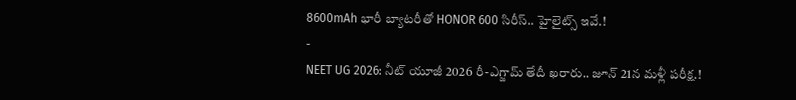8600mAh భారీ బ్యాటరీతో HONOR 600 సిరీస్.. హైలైట్స్ ఇవే.!
-
NEET UG 2026: నీట్ యూజీ 2026 రీ-ఎగ్జామ్ తేదీ ఖరారు.. జూన్ 21న మళ్లీ పరీక్ష.!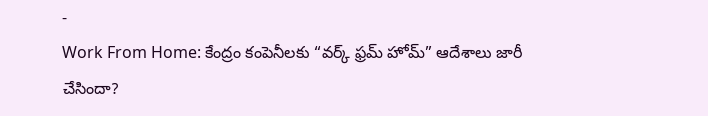-
Work From Home: కేంద్రం కంపెనీలకు “వర్క్ ఫ్రమ్ హోమ్” ఆదేశాలు జారీ చేసిందా?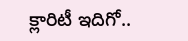క్లారిటీ ఇదిగో..